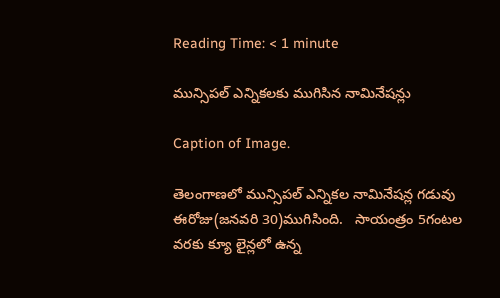Reading Time: < 1 minute

మున్సిపల్ ఎన్నికలకు ముగిసిన నామినేషన్లు

Caption of Image.

తెలంగాణలో మున్సిపల్ ఎన్నికల నామినేషన్ల గడువు ఈరోజు(జనవరి 30)ముగిసింది.   సాయంత్రం 5గంటల వరకు క్యూ లైన్లలో ఉన్న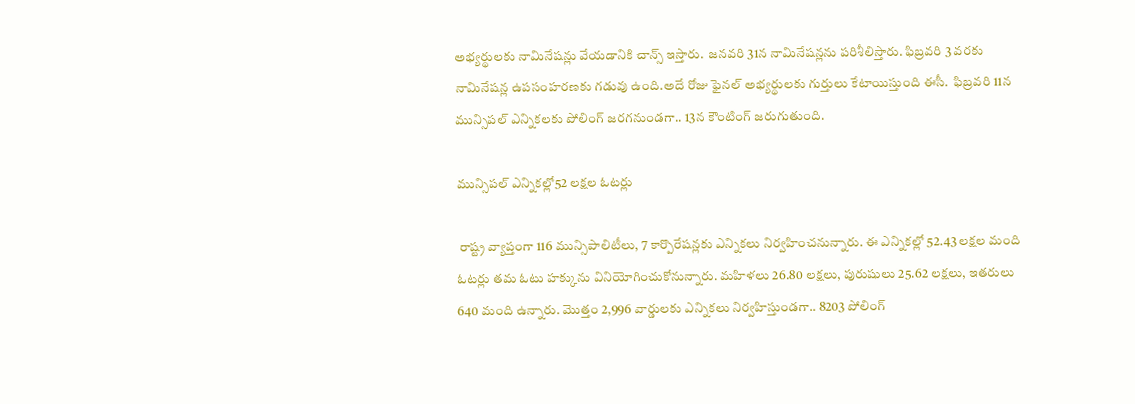అభ్యర్థులకు నామినేషన్లు వేయడానికి చాన్స్ ఇస్తారు.  జనవరి 31న నామినేషన్లను పరిశీలిస్తారు. ఫిబ్రవరి 3 వరకు నామినేషన్ల ఉపసంహరణకు గడువు ఉంది.అదే రోజు ఫైనల్ అభ్యర్థులకు గుర్తులు కేటాయిస్తుంది ఈసీ.  ఫిబ్రవరి 11న మున్సిపల్ ఎన్నికలకు పోలింగ్ జరగనుండగా.. 13న కౌంటింగ్ జరుగుతుంది.

మున్సిపల్ ఎన్నికల్లో52 లక్షల ఓటర్లు

 రాష్ట్ర వ్యాప్తంగా 116 మున్సిపాలిటీలు, 7 కార్పొరేషన్లకు ఎన్నికలు నిర్వహించనున్నారు. ఈ ఎన్నికల్లో 52.43 లక్షల మంది ఓటర్లు తమ ఓటు హక్కును వినియోగించుకోనున్నారు. మహిళలు 26.80 లక్షలు, పురుషులు 25.62 లక్షలు, ఇతరులు 640 మంది ఉన్నారు. మొత్తం 2,996 వార్డులకు ఎన్నికలు నిర్వహిస్తుండగా.. 8203 పోలింగ్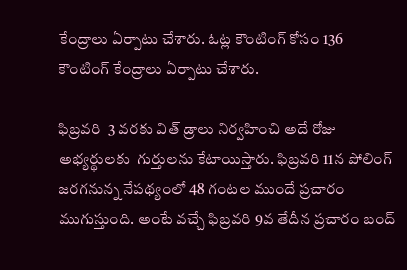కేంద్రాలు ఏర్పాటు చేశారు. ఓట్ల కౌంటింగ్ కోసం 136 కౌంటింగ్ కేంద్రాలు ఏర్పాటు చేశారు.

ఫిబ్రవరి  3 వరకు విత్ డ్రాలు నిర్వహించి అదే రోజు అభ్యర్థులకు  గుర్తులను కేటాయిస్తారు. ఫిబ్రవరి 11న పోలింగ్ జరగనున్న నేపథ్యంలో 48 గంటల ముందే ప్రచారం ముగుస్తుంది. అంటే వచ్చే ఫిబ్రవరి 9వ తేదీన ప్రచారం బంద్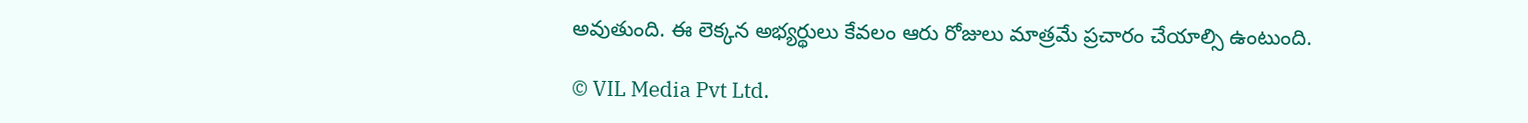అవుతుంది. ఈ లెక్కన అభ్యర్థులు కేవలం ఆరు రోజులు మాత్రమే ప్రచారం చేయాల్సి ఉంటుంది.

© VIL Media Pvt Ltd.